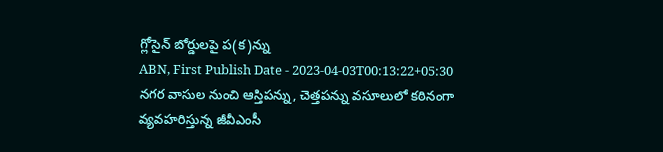గ్లోసైన్ బోర్డులపై ప(క)న్ను
ABN, First Publish Date - 2023-04-03T00:13:22+05:30
నగర వాసుల నుంచి ఆస్తిపన్ను, చెత్తపన్ను వసూలులో కఠినంగా వ్యవహరిస్తున్న జీవీఎంసీ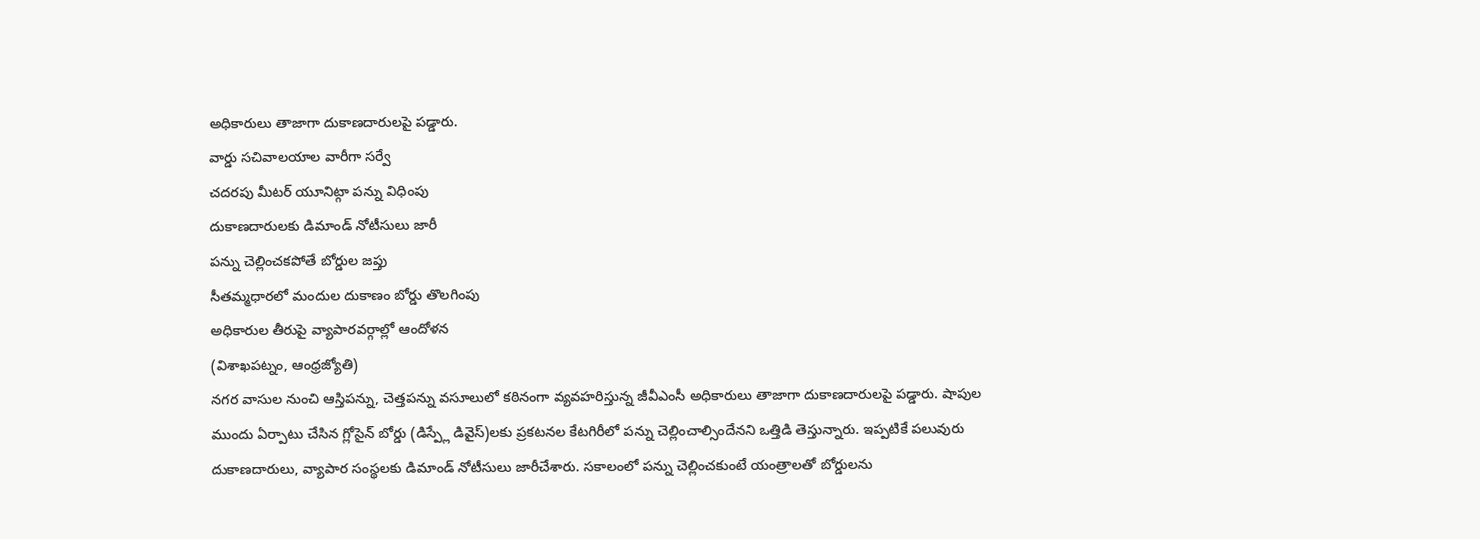అధికారులు తాజాగా దుకాణదారులపై పడ్డారు.
వార్డు సచివాలయాల వారీగా సర్వే
చదరపు మీటర్ యూనిట్గా పన్ను విధింపు
దుకాణదారులకు డిమాండ్ నోటీసులు జారీ
పన్ను చెల్లించకపోతే బోర్డుల జప్తు
సీతమ్మధారలో మందుల దుకాణం బోర్డు తొలగింపు
అధికారుల తీరుపై వ్యాపారవర్గాల్లో ఆందోళన
(విశాఖపట్నం, ఆంధ్రజ్యోతి)
నగర వాసుల నుంచి ఆస్తిపన్ను, చెత్తపన్ను వసూలులో కఠినంగా వ్యవహరిస్తున్న జీవీఎంసీ అధికారులు తాజాగా దుకాణదారులపై పడ్డారు. షాపుల ముందు ఏర్పాటు చేసిన గ్లోసైన్ బోర్డు (డిస్ప్లే డివైస్)లకు ప్రకటనల కేటగిరీలో పన్ను చెల్లించాల్సిందేనని ఒత్తిడి తెస్తున్నారు. ఇప్పటికే పలువురు దుకాణదారులు, వ్యాపార సంస్థలకు డిమాండ్ నోటీసులు జారీచేశారు. సకాలంలో పన్ను చెల్లించకుంటే యంత్రాలతో బోర్డులను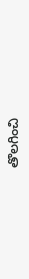తొలగించి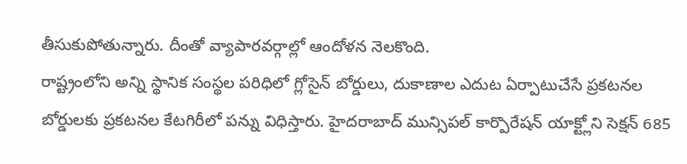తీసుకుపోతున్నారు. దీంతో వ్యాపారవర్గాల్లో ఆందోళన నెలకొంది.
రాష్ట్రంలోని అన్ని స్థానిక సంస్థల పరిధిలో గ్లోసైన్ బోర్డులు, దుకాణాల ఎదుట ఏర్పాటుచేసే ప్రకటనల బోర్డులకు ప్రకటనల కేటగిరీలో పన్ను విధిస్తారు. హైదరాబాద్ మున్సిపల్ కార్పొరేషన్ యాక్ట్లోని సెక్షన్ 685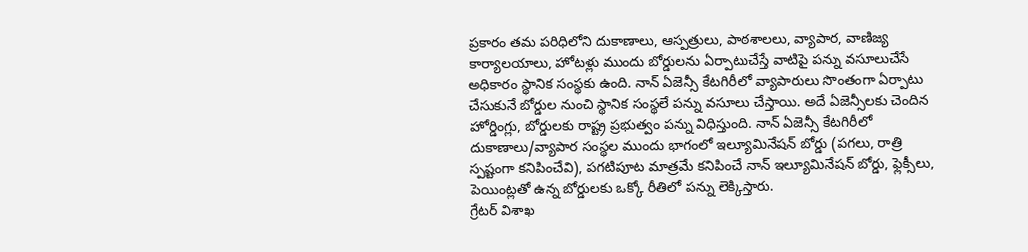ప్రకారం తమ పరిధిలోని దుకాణాలు, ఆస్పత్రులు, పాఠశాలలు, వ్యాపార, వాణిజ్య కార్యాలయాలు, హోటళ్లు ముందు బోర్డులను ఏర్పాటుచేస్తే వాటిపై పన్ను వసూలుచేసే అధికారం స్థానిక సంస్థకు ఉంది. నాన్ ఏజెన్సీ కేటగిరీలో వ్యాపారులు సొంతంగా ఏర్పాటు చేసుకునే బోర్డుల నుంచి స్థానిక సంస్థలే పన్ను వసూలు చేస్తాయి. అదే ఏజెన్సీలకు చెందిన హోర్డింగ్లు, బోర్డులకు రాష్ట్ర ప్రభుత్వం పన్ను విధిస్తుంది. నాన్ ఏజెన్సీ కేటగిరీలో దుకాణాలు/వ్యాపార సంస్థల ముందు భాగంలో ఇల్యూమినేషన్ బోర్డు (పగలు, రాత్రి స్పష్టంగా కనిపించేవి), పగటిపూట మాత్రమే కనిపించే నాన్ ఇల్యూమినేషన్ బోర్డు, ఫ్లెక్సీలు, పెయింట్లతో ఉన్న బోర్డులకు ఒక్కో రీతిలో పన్ను లెక్కిస్తారు.
గ్రేటర్ విశాఖ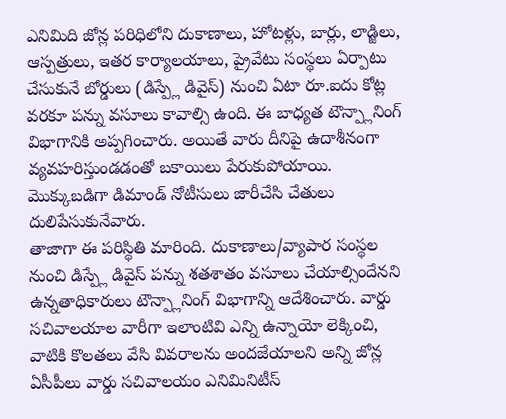ఎనిమిది జోన్ల పరిధిలోని దుకాణాలు, హోటళ్లు, బార్లు, లాడ్జిలు, ఆస్పత్రులు, ఇతర కార్యాలయాలు, ప్రైవేటు సంస్థలు ఏర్పాటు చేసుకునే బోర్డులు (డిస్ప్లే డివైస్) నుంచి ఏటా రూ.ఐదు కోట్ల వరకూ పన్ను వసూలు కావాల్సి ఉంది. ఈ బాధ్యత టౌన్ప్లానింగ్ విభాగానికి అప్పగించారు. అయితే వారు దీనిపై ఉదాశీనంగా వ్యవహరిస్తుండడంతో బకాయిలు పేరుకుపోయాయి. మొక్కుబడిగా డిమాండ్ నోటీసులు జారీచేసి చేతులు దులిపేసుకునేవారు.
తాజాగా ఈ పరిస్థితి మారింది. దుకాణాలు/వ్యాపార సంస్థల నుంచి డిస్ప్లే డివైస్ పన్ను శతశాతం వసూలు చేయాల్సిందేనని ఉన్నతాధికారులు టౌన్ప్లానింగ్ విభాగాన్ని ఆదేశించారు. వార్డు సచివాలయాల వారీగా ఇలాంటివి ఎన్ని ఉన్నాయో లెక్కించి, వాటికి కొలతలు వేసి వివరాలను అందజేయాలని అన్ని జోన్ల ఏసీపీలు వార్డు సచివాలయం ఎనిమినిటీస్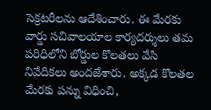సెక్రటరీలను ఆదేశించారు. ఈ మేరకు వార్డు సచివాలయాల కార్యదర్శులు తమ పరిధిలోని బోర్డుల కొలతలు వేసి నివేదికలు అందజేశారు. అక్కడ కొలతల మేరకు పన్ను విధించి,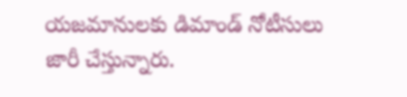యజమానులకు డిమాండ్ నోటీసులు జారీ చేస్తున్నారు.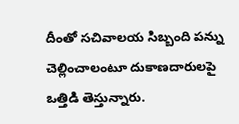దీంతో సచివాలయ సిబ్బంది పన్ను చెల్లించాలంటూ దుకాణదారులపై ఒత్తిడి తెస్తున్నారు.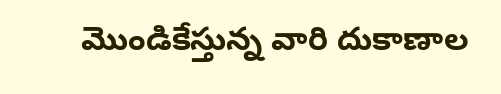మొండికేస్తున్న వారి దుకాణాల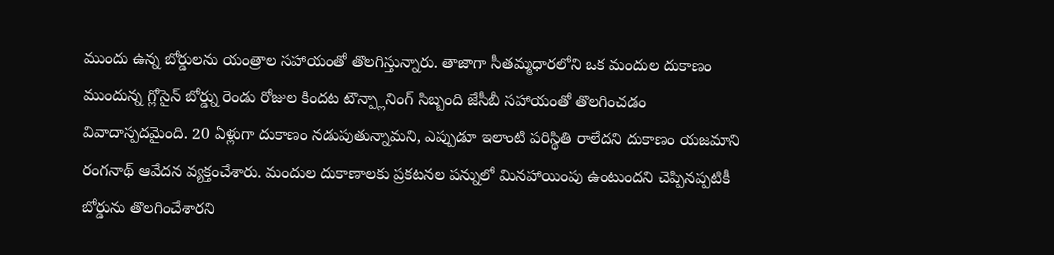ముందు ఉన్న బోర్డులను యంత్రాల సహాయంతో తొలగిస్తున్నారు. తాజాగా సీతమ్మధారలోని ఒక మందుల దుకాణం ముందున్న గ్లోసైన్ బోర్డ్ను రెండు రోజుల కిందట టౌన్ప్లానింగ్ సిబ్బంది జేసీబీ సహాయంతో తొలగించడం వివాదాస్పదమైంది. 20 ఏళ్లుగా దుకాణం నడుపుతున్నామని, ఎప్పుడూ ఇలాంటి పరిస్థితి రాలేదని దుకాణం యజమాని రంగనాథ్ ఆవేదన వ్యక్తంచేశారు. మందుల దుకాణాలకు ప్రకటనల పన్నులో మినహాయింపు ఉంటుందని చెప్పినప్పటికీ బోర్డును తొలగించేశారని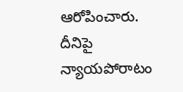ఆరోపించారు. దీనిపై న్యాయపోరాటం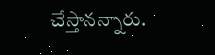చేస్తానన్నారు.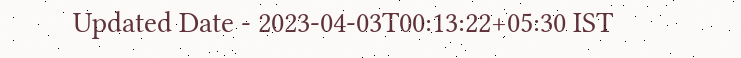Updated Date - 2023-04-03T00:13:22+05:30 IST